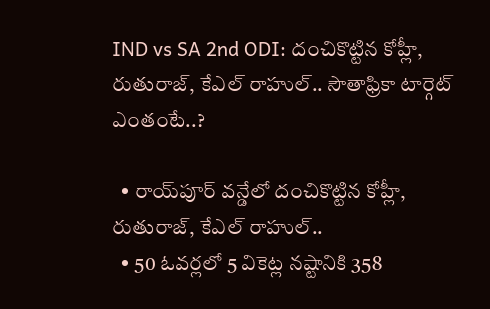IND vs SA 2nd ODI: దంచికొట్టిన కోహ్లీ, రుతురాజ్, కేఎల్ రాహుల్.. సౌతాఫ్రికా టార్గెట్ ఎంతంటే..?

  • రాయ్‌పూర్‌ వన్డేలో దంచికొట్టిన కోహ్లీ, రుతురాజ్, కేఎల్ రాహుల్..
  • 50 ఓవర్లలో 5 వికెట్ల నష్టానికి 358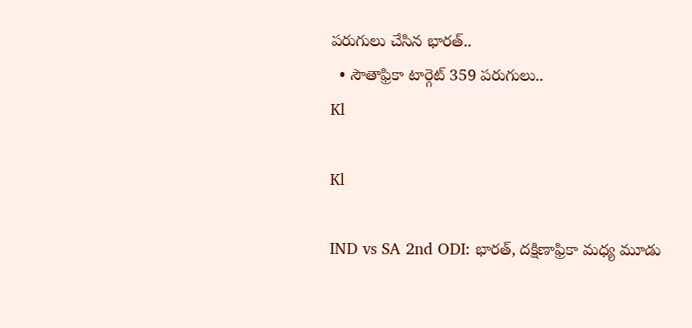పరుగులు చేసిన భారత్‌..
  • సౌతాఫ్రికా టార్గెట్‌ 359 పరుగులు..
Kl

Kl

IND vs SA 2nd ODI: భారత్, దక్షిణాఫ్రికా మధ్య మూడు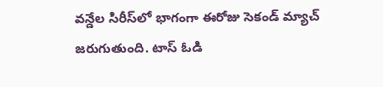వన్డేల సిరీస్‌లో భాగంగా ఈరోజు సెకండ్ మ్యాచ్ జరుగుతుంది. టాస్ ఓడి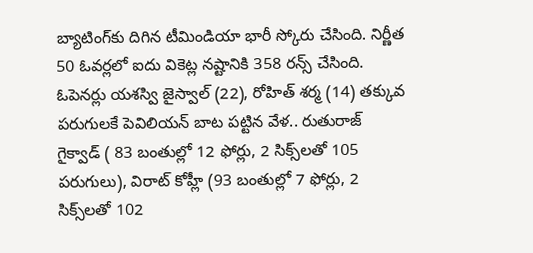బ్యాటింగ్‌కు దిగిన టీమిండియా భారీ స్కోరు చేసింది. నిర్ణీత 50 ఓవర్లలో ఐదు వికెట్ల నష్టానికి 358 రన్స్ చేసింది. ఓపెనర్లు యశస్వి జైస్వాల్ (22), రోహిత్ శర్మ (14) తక్కువ పరుగులకే పెవిలియన్ బాట పట్టిన వేళ.. రుతురాజ్‌ గైక్వాడ్ ( 83 బంతుల్లో 12 ఫోర్లు, 2 సిక్స్‌లతో 105 పరుగులు), విరాట్ కోహ్లీ (93 బంతుల్లో 7 ఫోర్లు, 2 సిక్స్‌లతో 102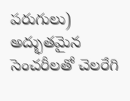పరుగులు) అద్భుతమైన సెంచరీలతో చెలరేగి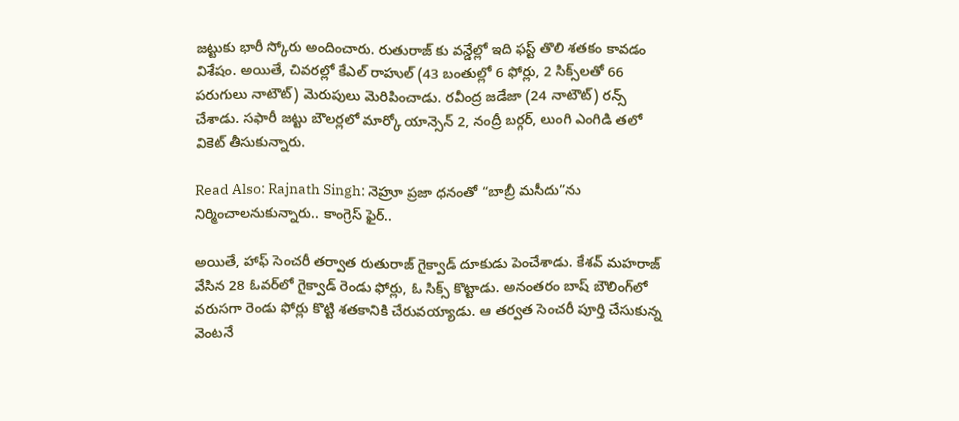జట్టుకు భారీ స్కోరు అందించారు. రుతురాజ్ కు వన్డేల్లో ఇది ఫస్ట్ తొలి శతకం కావడం విశేషం. అయితే, చివరల్లో కేఎల్ రాహుల్ (43 బంతుల్లో 6 ఫోర్లు, 2 సిక్స్‌లతో 66 పరుగులు నాటౌట్) మెరుపులు మెరిపించాడు. రవీంద్ర జడేజా (24 నాటౌట్) రన్స్ చేశాడు. సఫారీ జట్టు బౌలర్లలో మార్కో యాన్సెన్ 2, నంద్రీ బర్గర్, లుంగి ఎంగిడి తలో వికెట్ తీసుకున్నారు.

Read Also: Rajnath Singh: నెహ్రూ ప్రజా ధనంతో “బాబ్రీ మసీదు”ను నిర్మించాలనుకున్నారు.. కాంగ్రెస్ ఫైర్..

అయితే, హాఫ్ సెంచరీ తర్వాత రుతురాజ్ గైక్వాడ్ దూకుడు పెంచేశాడు. కేశవ్ మహరాజ్‌ వేసిన 28 ఓవర్‌లో గైక్వాడ్ రెండు ఫోర్లు, ఓ సిక్స్ కొట్టాడు. అనంతరం బాష్ బౌలింగ్‌లో వరుసగా రెండు ఫోర్లు కొట్టి శతకానికి చేరువయ్యాడు. ఆ తర్వత సెంచరీ పూర్తి చేసుకున్న వెంటనే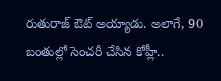రుతురాజ్‌ ఔట్ అయ్యాడు. అలాగే, 90 బంతుల్లో సెంచరీ చేసిన కోహ్లీ..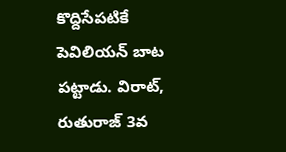కొద్దిసేపటికే పెవిలియన్ బాట పట్టాడు. విరాట్, రుతురాజ్ 3వ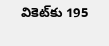వికెట్‌కు 195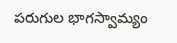పరుగుల భాగస్వామ్యం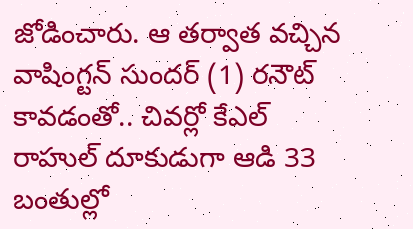జోడించారు. ఆ తర్వాత వచ్చిన వాషింగ్టన్ సుందర్ (1) రనౌట్‌ కావడంతో.. చివర్లో కేఎల్ రాహుల్ దూకుడుగా ఆడి 33 బంతుల్లో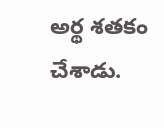అర్థ శతకం చేశాడు.